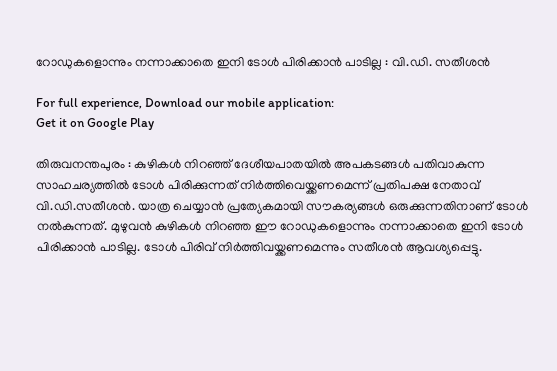റോഡുകളൊന്നും നന്നാക്കാതെ ഇനി ടോള്‍ പിരിക്കാന്‍ പാടില്ല : വി.ഡി. സതീശന്‍

For full experience, Download our mobile application:
Get it on Google Play

തിരുവനന്തപുരം : കുഴികള്‍ നിറഞ്ഞ് ദേശീയപാതയില്‍ അപകടങ്ങള്‍ പതിവാകുന്ന സാഹചര്യത്തില്‍ ടോള്‍ പിരിക്കുന്നത് നിര്‍ത്തിവെയ്ക്കണമെന്ന് പ്രതിപക്ഷ നേതാവ് വി.ഡി.സതീശന്‍. യാത്ര ചെയ്യാന്‍ പ്രത്യേകമായി സൗകര്യങ്ങള്‍ ഒരുക്കുന്നതിനാണ് ടോള്‍ നല്‍കുന്നത്. മുഴുവന്‍ കുഴികള്‍ നിറഞ്ഞ ഈ റോഡുകളൊന്നും നന്നാക്കാതെ ഇനി ടോള്‍ പിരിക്കാന്‍ പാടില്ല. ടോള്‍ പിരിവ് നിര്‍ത്തിവയ്ക്കണമെന്നും സതീശന്‍ ആവശ്യപ്പെട്ടു.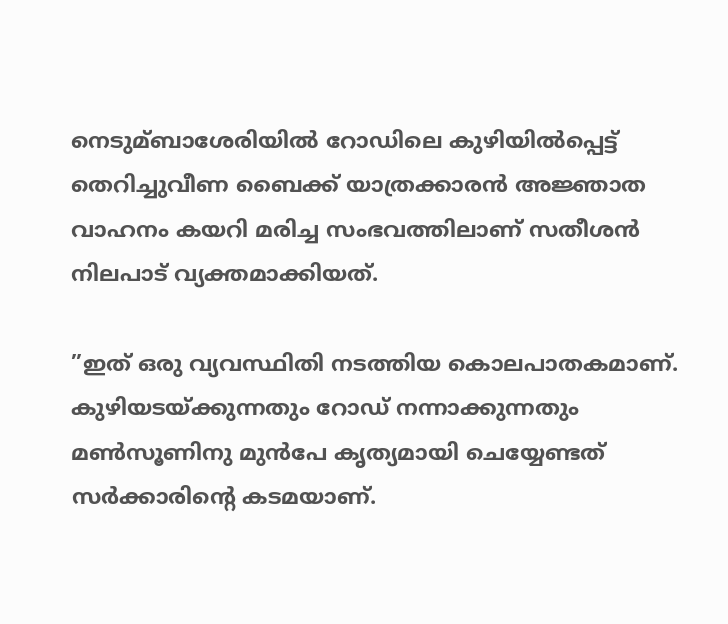നെടുമ്ബാശേരിയില്‍ റോഡിലെ കുഴിയില്‍പ്പെട്ട് തെറിച്ചുവീണ ബൈക്ക് യാത്രക്കാരന്‍ അജ്ഞാത വാഹനം കയറി മരിച്ച സംഭവത്തിലാണ് സതീശന്‍ നിലപാട് വ്യക്തമാക്കിയത്.

”ഇത് ഒരു വ്യവസ്ഥിതി നടത്തിയ കൊലപാതകമാണ്. കുഴിയടയ്ക്കുന്നതും റോഡ് നന്നാക്കുന്നതും മണ്‍സൂണിനു മുന്‍പേ കൃത്യമായി ചെയ്യേണ്ടത് സര്‍ക്കാരിന്റെ കടമയാണ്.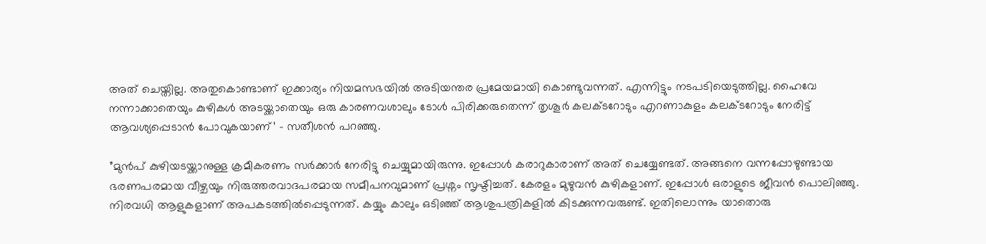അത് ചെയ്തില്ല. അതുകൊണ്ടാണ് ഇക്കാര്യം നിയമസഭയില്‍ അടിയന്തര പ്രമേയമായി കൊണ്ടുവന്നത്. എന്നിട്ടും നടപടിയെടുത്തില്ല. ഹൈവേ നന്നാക്കാതെയും കുഴികള്‍ അടയ്ക്കാതെയും ഒരു കാരണവശാലും ടോള്‍ പിരിക്കരുതെന്ന് തൃശൂര്‍ കലക്ടറോടും എറണാകുളം കലക്ടറോടും നേരിട്ട് ആവശ്യപ്പെടാന്‍ പോവുകയാണ്’ – സതീശന്‍ പറഞ്ഞു.

”മുന്‍പ് കുഴിയടയ്ക്കാനുള്ള ക്രമീകരണം സര്‍ക്കാര്‍ നേരിട്ടു ചെയ്യുമായിരുന്നു. ഇപ്പോള്‍ കരാറുകാരാണ് അത് ചെയ്യേണ്ടത്. അങ്ങനെ വന്നപ്പോഴുണ്ടായ ഭരണപരമായ വീഴ്ചയും നിരുത്തരവാദപരമായ സമീപനവുമാണ് പ്രശ്നം സൃഷ്ടിച്ചത്. കേരളം മുഴുവന്‍ കുഴികളാണ്. ഇപ്പോള്‍ ഒരാളുടെ ജീവന്‍ പൊലിഞ്ഞു. നിരവധി ആളുകളാണ് അപകടത്തില്‍പ്പെടുന്നത്. കയ്യും കാലും ഒടിഞ്ഞ് ആശുപത്രികളില്‍ കിടക്കുന്നവരുണ്ട്. ഇതിലൊന്നും യാതൊരു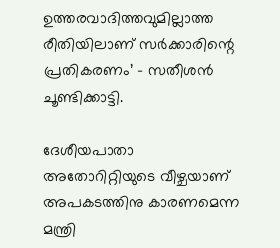ഉത്തരവാദിത്തവുമില്ലാത്ത രീതിയിലാണ് സര്‍ക്കാരിന്റെ പ്രതികരണം’ – സതീശന്‍ ചൂണ്ടിക്കാട്ടി.

ദേശീയപാതാ അതോറിറ്റിയുടെ വീഴ്ചയാണ് അപകടത്തിനു കാരണമെന്ന മന്ത്രി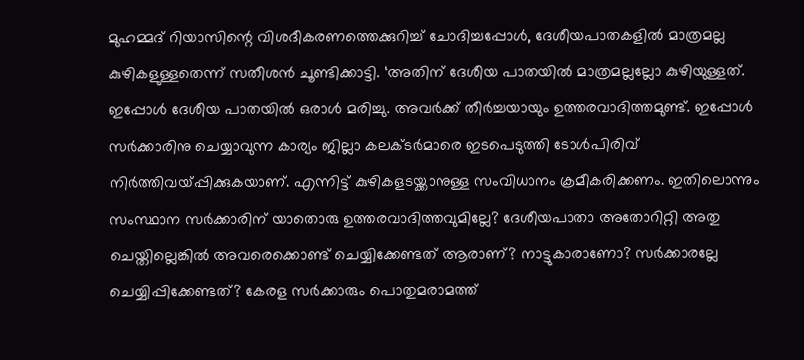മുഹമ്മദ് റിയാസിന്റെ വിശദീകരണത്തെക്കുറിച്ച്‌ ചോദിച്ചപ്പോള്‍, ദേശീയപാതകളില്‍ മാത്രമല്ല കുഴികളുള്ളതെന്ന് സതീശന്‍ ചൂണ്ടിക്കാട്ടി. ‘അതിന് ദേശീയ പാതയില്‍ മാത്രമല്ലല്ലോ കുഴിയുള്ളത്. ഇപ്പോള്‍ ദേശീയ പാതയില്‍ ഒരാള്‍ മരിച്ചു. അവര്‍ക്ക് തീര്‍ച്ചയായും ഉത്തരവാദിത്തമുണ്ട്. ഇപ്പോള്‍ സര്‍ക്കാരിനു ചെയ്യാവുന്ന കാര്യം ജില്ലാ കലക്ടര്‍മാരെ ഇടപെടുത്തി ടോള്‍പിരിവ് നിര്‍ത്തിവയ്പ്പിക്കുകയാണ്. എന്നിട്ട് കുഴികളടയ്ക്കാനുള്ള സംവിധാനം ക്രമീകരിക്കണം. ഇതിലൊന്നും സംസ്ഥാന സര്‍ക്കാരിന് യാതൊരു ഉത്തരവാദിത്തവുമില്ലേ? ദേശീയപാതാ അതോറിറ്റി അതു ചെയ്തില്ലെങ്കില്‍ അവരെക്കൊണ്ട് ചെയ്യിക്കേണ്ടത് ആരാണ്? നാട്ടുകാരാണോ? സര്‍ക്കാരല്ലേ ചെയ്യിപ്പിക്കേണ്ടത്? കേരള സര്‍ക്കാരും പൊതുമരാമത്ത്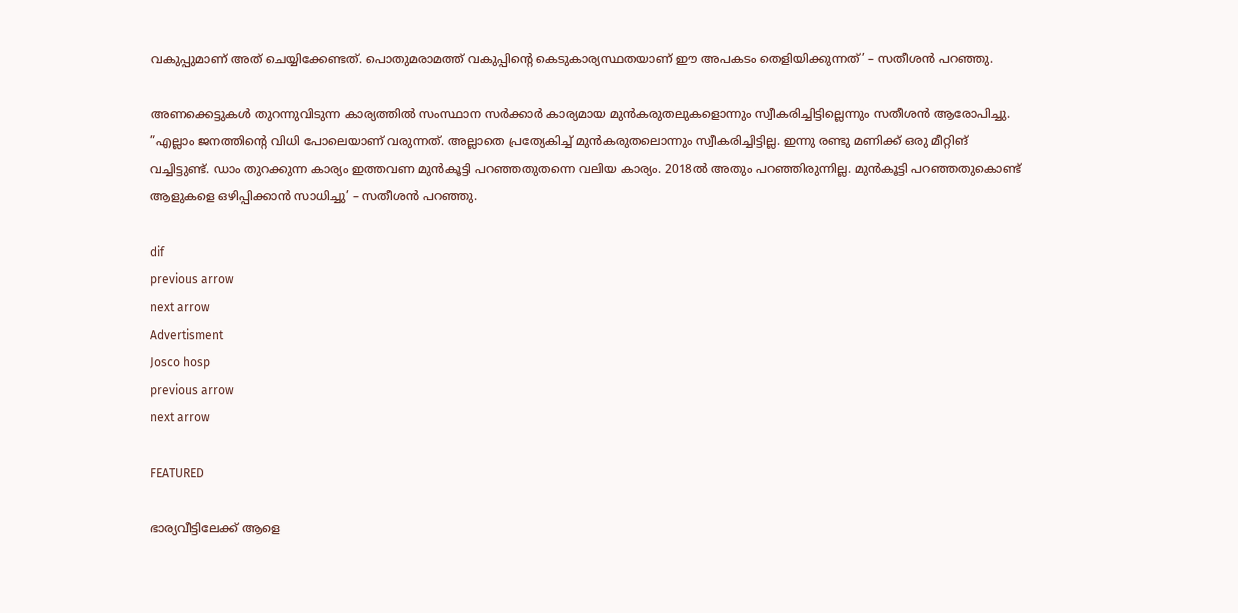വകുപ്പുമാണ് അത് ചെയ്യിക്കേണ്ടത്. പൊതുമരാമത്ത് വകുപ്പിന്റെ കെടുകാര്യസ്ഥതയാണ് ഈ അപകടം തെളിയിക്കുന്നത്’ – സതീശന്‍ പറഞ്ഞു.

അണക്കെട്ടുകള്‍ തുറന്നുവിടുന്ന കാര്യത്തില്‍ സംസ്ഥാന സര്‍ക്കാര്‍ കാര്യമായ മുന്‍കരുതലുകളൊന്നും സ്വീകരിച്ചിട്ടില്ലെന്നും സതീശന്‍ ആരോപിച്ചു. ”എല്ലാം ജനത്തിന്റെ വിധി പോലെയാണ് വരുന്നത്. അല്ലാതെ പ്രത്യേകിച്ച്‌ മുന്‍കരുതലൊന്നും സ്വീകരിച്ചിട്ടില്ല. ഇന്നു രണ്ടു മണിക്ക് ഒരു മീറ്റിങ് വച്ചിട്ടുണ്ട്. ഡാം തുറക്കുന്ന കാര്യം ഇത്തവണ മുന്‍കൂട്ടി പറഞ്ഞതുതന്നെ വലിയ കാര്യം. 2018ല്‍ അതും പറഞ്ഞിരുന്നില്ല. മുന്‍കൂട്ടി പറഞ്ഞതുകൊണ്ട് ആളുകളെ ഒഴിപ്പിക്കാന്‍ സാധിച്ചു’ – സതീശന്‍ പറഞ്ഞു.

dif
previous arrow
next arrow
Advertisment
Josco hosp
previous arrow
next arrow

FEATURED

ഭാര്യവീട്ടിലേക്ക് ആളെ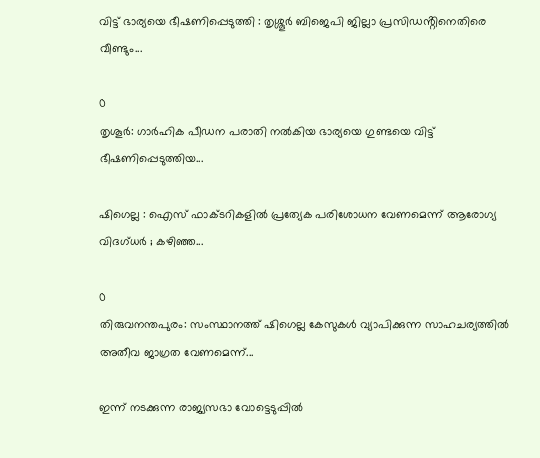വിട്ട് ഭാര്യയെ ഭീഷണിപ്പെടുത്തി : തൃശ്ശൂർ ബിജെപി ജില്ലാ പ്രസിഡൻ്റിനെതിരെ വീണ്ടും...

0
തൃശൂർ: ഗാർഹിക പീഡന പരാതി നൽകിയ ഭാര്യയെ ഗുണ്ടയെ വിട്ട് ഭീഷണിപ്പെടുത്തിയ...

ഷിഗെല്ല : ഐസ് ഫാക്ടറികളിൽ പ്രത്യേക പരിശോധന വേണമെന്ന് ആരോഗ്യ വിദഗ്ധർ ; കഴിഞ്ഞ...

0
തിരുവനന്തപുരം: സംസ്ഥാനത്ത് ഷിഗെല്ല കേസുകൾ വ്യാപിക്കുന്ന സാഹചര്യത്തിൽ അതീവ ജാഗ്രത വേണമെന്ന്...

ഇന്ന് നടക്കുന്ന രാജ്യസഭാ വോട്ടെടുപ്പിൽ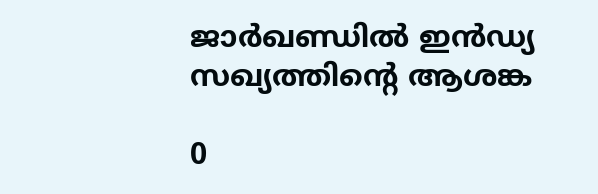ജാർഖണ്ഡിൽ ഇൻഡ്യ സഖ്യത്തിന്റെ ആശങ്ക

0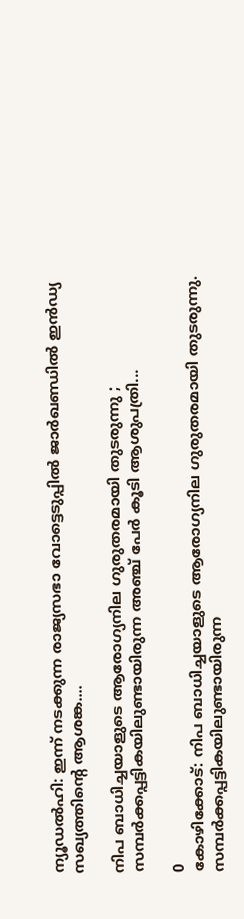ന്യൂഡൽഹി: ഇന്ന് നടക്കുന്ന രാജ്യസഭാ വോട്ടെടുപ്പിൽ ജാർഖണ്ഡിൽ ഇൻഡ്യ സഖ്യത്തിന്റെ ആശങ്ക....

നിപ ബാധിച്ചയാളുടെ ആരോഗ്യനില ഗുരുതരമായി തുടരുന്നു ; സമ്പർക്കപ്പട്ടികയിലുണ്ടായിരുന്ന അ‌ഞ്ച് പേർ കൂടി ആശുപത്രി...

0
കോഴിക്കോട്: നിപ ബാധിച്ചയാളുടെ ആരോഗ്യനില ഗുരുതരമായി തുടരുന്നു. സമ്പർക്കപ്പട്ടികയിലുണ്ടായിരുന്ന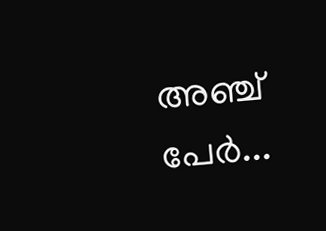അ‌ഞ്ച് പേർ...